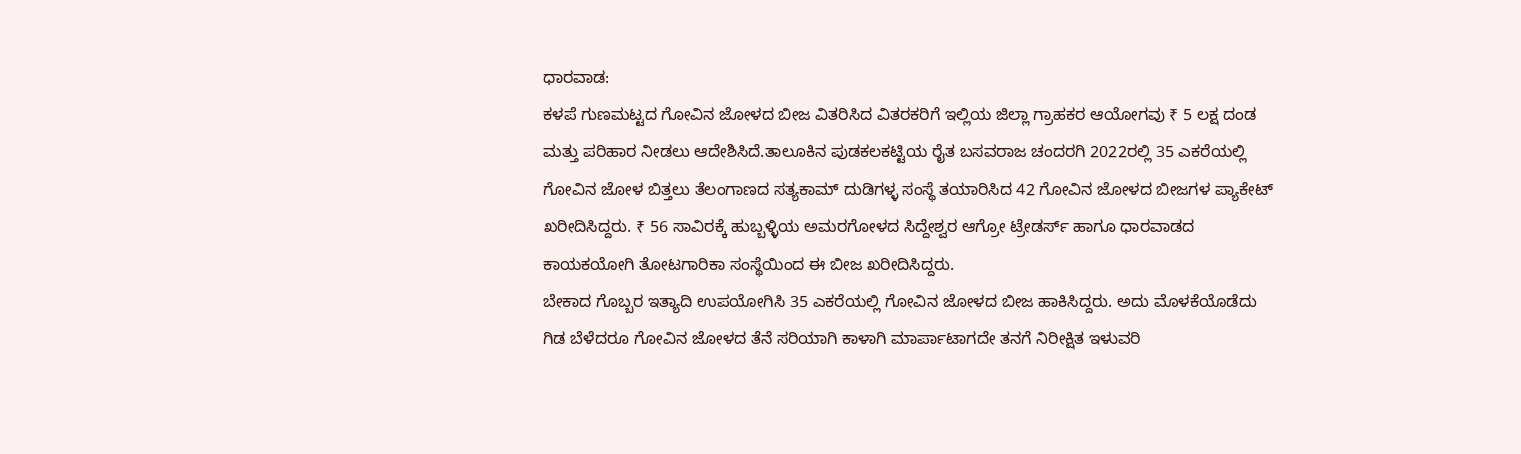ಧಾರವಾಡ:
ಕಳಪೆ ಗುಣಮಟ್ಟದ ಗೋವಿನ ಜೋಳದ ಬೀಜ ವಿತರಿಸಿದ ವಿತರಕರಿಗೆ ಇಲ್ಲಿಯ ಜಿಲ್ಲಾ ಗ್ರಾಹಕರ ಆಯೋಗವು ₹ 5 ಲಕ್ಷ ದಂಡ ಮತ್ತು ಪರಿಹಾರ ನೀಡಲು ಆದೇಶಿಸಿದೆ.ತಾಲೂಕಿನ ಪುಡಕಲಕಟ್ಟಿಯ ರೈತ ಬಸವರಾಜ ಚಂದರಗಿ 2022ರಲ್ಲಿ 35 ಎಕರೆಯಲ್ಲಿ ಗೋವಿನ ಜೋಳ ಬಿತ್ತಲು ತೆಲಂಗಾಣದ ಸತ್ಯಕಾಮ್ ದುಡಿಗಳ್ಳ ಸಂಸ್ಥೆ ತಯಾರಿಸಿದ 42 ಗೋವಿನ ಜೋಳದ ಬೀಜಗಳ ಪ್ಯಾಕೇಟ್ ಖರೀದಿಸಿದ್ದರು. ₹ 56 ಸಾವಿರಕ್ಕೆ ಹುಬ್ಬಳ್ಳಿಯ ಅಮರಗೋಳದ ಸಿದ್ದೇಶ್ವರ ಆಗ್ರೋ ಟ್ರೇಡರ್ಸ್ ಹಾಗೂ ಧಾರವಾಡದ ಕಾಯಕಯೋಗಿ ತೋಟಗಾರಿಕಾ ಸಂಸ್ಥೆಯಿಂದ ಈ ಬೀಜ ಖರೀದಿಸಿದ್ದರು.
ಬೇಕಾದ ಗೊಬ್ಬರ ಇತ್ಯಾದಿ ಉಪಯೋಗಿಸಿ 35 ಎಕರೆಯಲ್ಲಿ ಗೋವಿನ ಜೋಳದ ಬೀಜ ಹಾಕಿಸಿದ್ದರು. ಅದು ಮೊಳಕೆಯೊಡೆದು ಗಿಡ ಬೆಳೆದರೂ ಗೋವಿನ ಜೋಳದ ತೆನೆ ಸರಿಯಾಗಿ ಕಾಳಾಗಿ ಮಾರ್ಪಾಟಾಗದೇ ತನಗೆ ನಿರೀಕ್ಷಿತ ಇಳುವರಿ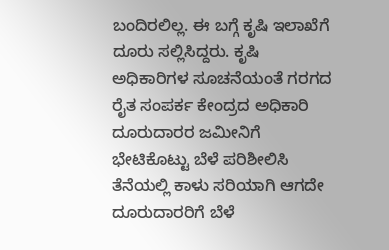ಬಂದಿರಲಿಲ್ಲ. ಈ ಬಗ್ಗೆ ಕೃಷಿ ಇಲಾಖೆಗೆ ದೂರು ಸಲ್ಲಿಸಿದ್ದರು. ಕೃಷಿ ಅಧಿಕಾರಿಗಳ ಸೂಚನೆಯಂತೆ ಗರಗದ ರೈತ ಸಂಪರ್ಕ ಕೇಂದ್ರದ ಅಧಿಕಾರಿ ದೂರುದಾರರ ಜಮೀನಿಗೆ ಭೇಟಿಕೊಟ್ಟು ಬೆಳೆ ಪರಿಶೀಲಿಸಿ ತೆನೆಯಲ್ಲಿ ಕಾಳು ಸರಿಯಾಗಿ ಆಗದೇ ದೂರುದಾರರಿಗೆ ಬೆಳೆ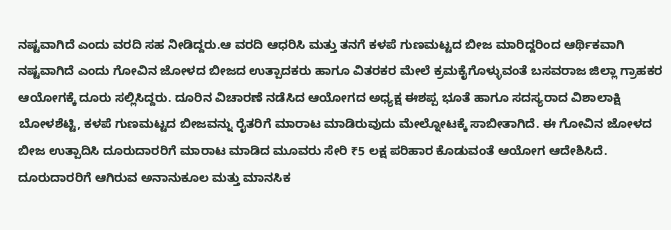ನಷ್ಟವಾಗಿದೆ ಎಂದು ವರದಿ ಸಹ ನೀಡಿದ್ದರು.ಆ ವರದಿ ಆಧರಿಸಿ ಮತ್ತು ತನಗೆ ಕಳಪೆ ಗುಣಮಟ್ಟದ ಬೀಜ ಮಾರಿದ್ದರಿಂದ ಆರ್ಥಿಕವಾಗಿ ನಷ್ಟವಾಗಿದೆ ಎಂದು ಗೋವಿನ ಜೋಳದ ಬೀಜದ ಉತ್ಪಾದಕರು ಹಾಗೂ ವಿತರಕರ ಮೇಲೆ ಕ್ರಮಕೈಗೊಳ್ಳುವಂತೆ ಬಸವರಾಜ ಜಿಲ್ಲಾ ಗ್ರಾಹಕರ ಆಯೋಗಕ್ಕೆ ದೂರು ಸಲ್ಲಿಸಿದ್ದರು. ದೂರಿನ ವಿಚಾರಣೆ ನಡೆಸಿದ ಆಯೋಗದ ಅಧ್ಯಕ್ಷ ಈಶಪ್ಪ ಭೂತೆ ಹಾಗೂ ಸದಸ್ಯರಾದ ವಿಶಾಲಾಕ್ಷಿ ಬೋಳಶೆಟ್ಟಿ, ಕಳಪೆ ಗುಣಮಟ್ಟದ ಬೀಜವನ್ನು ರೈತರಿಗೆ ಮಾರಾಟ ಮಾಡಿರುವುದು ಮೇಲ್ನೋಟಕ್ಕೆ ಸಾಬೀತಾಗಿದೆ. ಈ ಗೋವಿನ ಜೋಳದ ಬೀಜ ಉತ್ಪಾದಿಸಿ ದೂರುದಾರರಿಗೆ ಮಾರಾಟ ಮಾಡಿದ ಮೂವರು ಸೇರಿ ₹5 ಲಕ್ಷ ಪರಿಹಾರ ಕೊಡುವಂತೆ ಆಯೋಗ ಆದೇಶಿಸಿದೆ. ದೂರುದಾರರಿಗೆ ಆಗಿರುವ ಅನಾನುಕೂಲ ಮತ್ತು ಮಾನಸಿಕ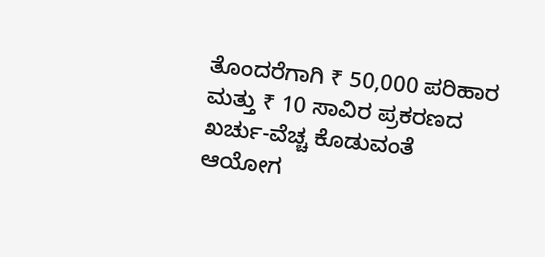ತೊಂದರೆಗಾಗಿ ₹ 50,000 ಪರಿಹಾರ ಮತ್ತು ₹ 10 ಸಾವಿರ ಪ್ರಕರಣದ ಖರ್ಚು-ವೆಚ್ಚ ಕೊಡುವಂತೆ ಆಯೋಗ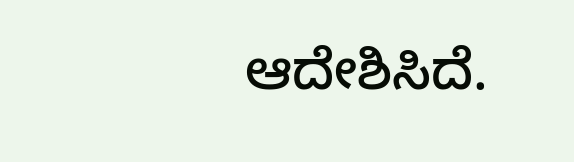ಆದೇಶಿಸಿದೆ.